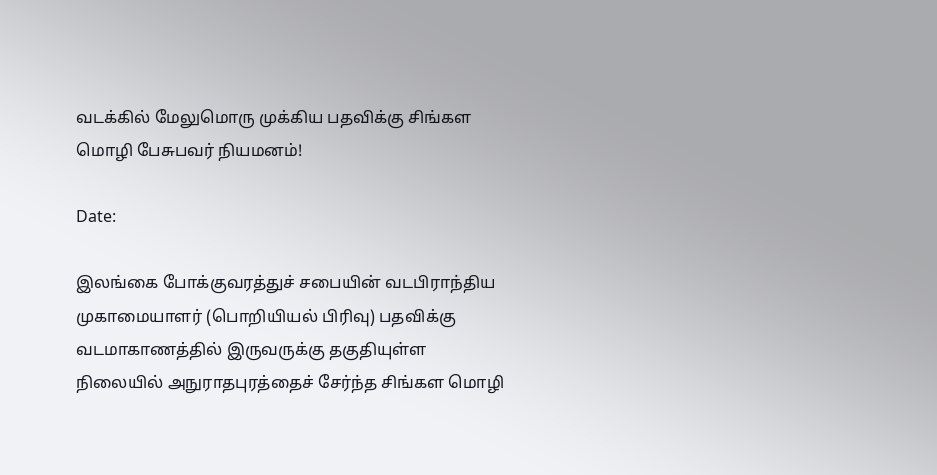வடக்கில் மேலுமொரு முக்கிய பதவிக்கு சிங்கள மொழி பேசுபவர் நியமனம்!

Date:

இலங்கை போக்குவரத்துச் சபையின் வடபிராந்திய முகாமையாளர் (பொறியியல் பிரிவு) பதவிக்கு வடமாகாணத்தில் இருவருக்கு தகுதியுள்ள நிலையில் அநுராதபுரத்தைச் சேர்ந்த சிங்கள மொழி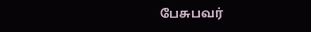பேசுபவர்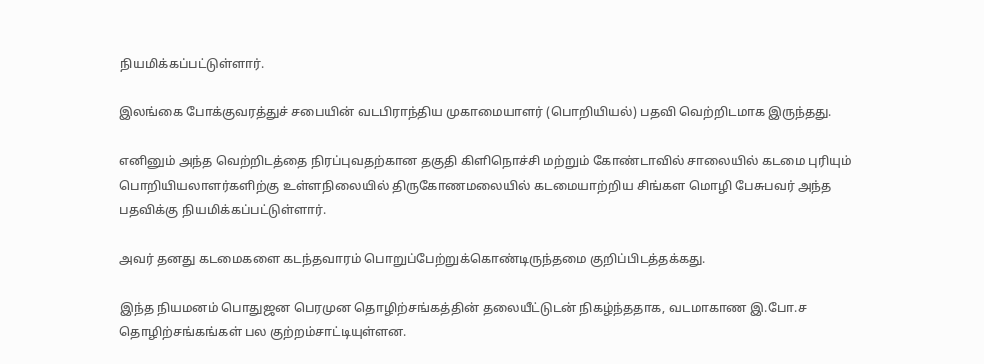நியமிக்கப்பட்டுள்ளார்.

இலங்கை போக்குவரத்துச் சபையின் வடபிராந்திய முகாமையாளர் (பொறியியல்) பதவி வெற்றிடமாக இருந்தது.

எனினும் அந்த வெற்றிடத்தை நிரப்புவதற்கான தகுதி கிளிநொச்சி மற்றும் கோண்டாவில் சாலையில் கடமை புரியும் பொறியியலாளர்களிற்கு உள்ளநிலையில் திருகோணமலையில் கடமையாற்றிய சிங்கள மொழி பேசுபவர் அந்த பதவிக்கு நியமிக்கப்பட்டுள்ளார்.

அவர் தனது கடமைகளை கடந்தவாரம் பொறுப்பேற்றுக்கொண்டிருந்தமை குறிப்பிடத்தக்கது.

இந்த நியமனம் பொதுஜன பெரமுன தொழிற்சங்கத்தின் தலையீட்டுடன் நிகழ்ந்ததாக, வடமாகாண இ.போ.ச தொழிற்சங்கங்கள் பல குற்றம்சாட்டியுள்ளன.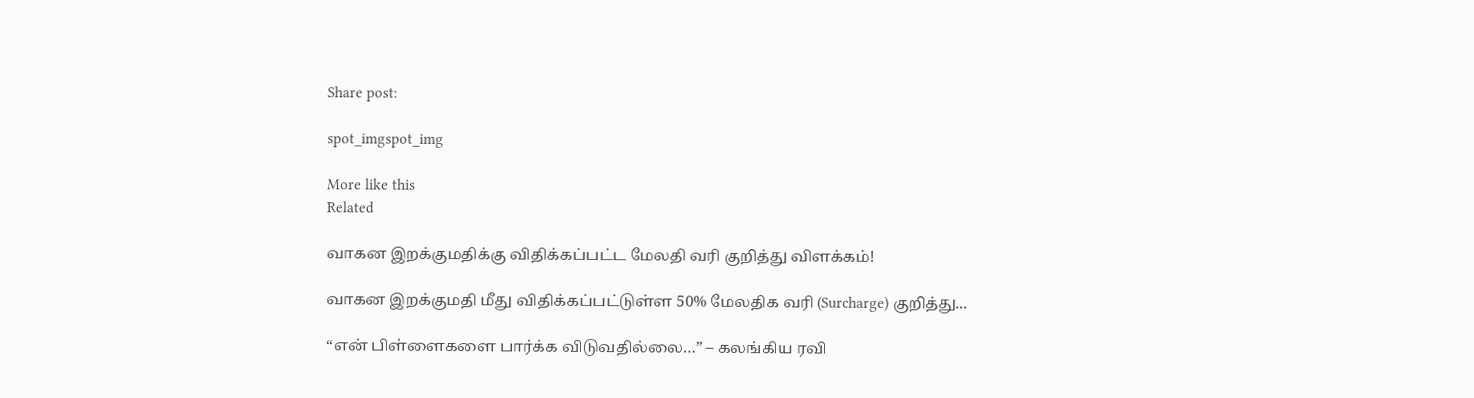Share post:

spot_imgspot_img

More like this
Related

வாகன இறக்குமதிக்கு விதிக்கப்பட்ட மேலதி வரி குறித்து விளக்கம்!

வாகன இறக்குமதி மீது விதிக்கப்பட்டுள்ள 50% மேலதிக வரி (Surcharge) குறித்து...

“என் பிள்ளைகளை பார்க்க விடுவதில்லை…” – கலங்கிய ரவி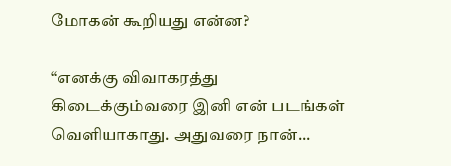மோகன் கூறியது என்ன?

“எனக்கு விவாகரத்து கிடைக்கும்வரை இனி என் படங்கள் வெளியாகாது. அதுவரை நான்...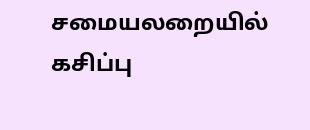சமையலறையில் கசிப்பு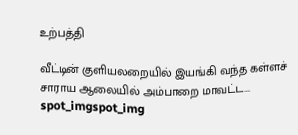உற்பத்தி

வீட்டின் குளியலறையில் இயங்கி வந்த கள்ளச் சாராய ஆலையில் அம்பாறை மாவட்ட...
spot_imgspot_img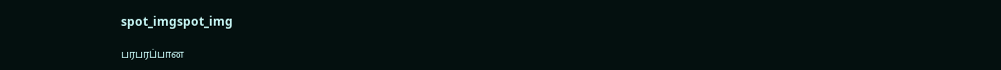spot_imgspot_img

பரபரப்பான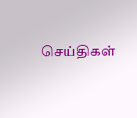செய்திகள்